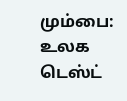மும்பை: உலக டெஸ்ட்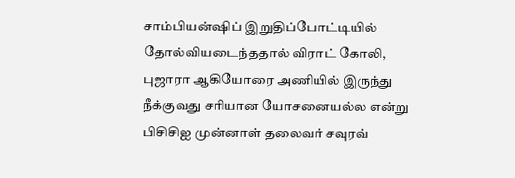சாம்பியன்ஷிப் இறுதிப்போட்டியில் தோல்வியடைந்ததால் விராட் கோலி, புஜாரா ஆகியோரை அணியில் இருந்து நீக்குவது சரியான யோசனையல்ல என்று பிசிசிஐ முன்னாள் தலைவர் சவுரவ்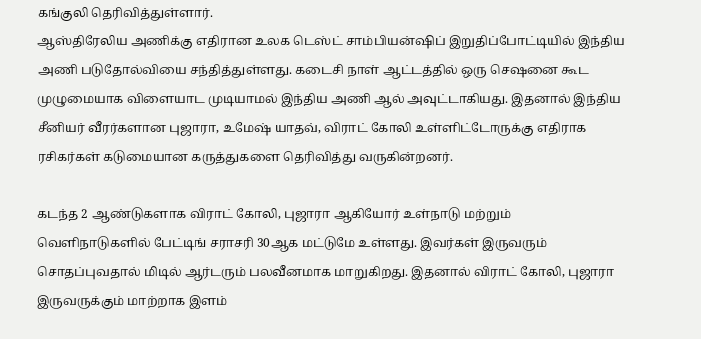கங்குலி தெரிவித்துள்ளார்.
ஆஸ்திரேலிய அணிக்கு எதிரான உலக டெஸ்ட் சாம்பியன்ஷிப் இறுதிப்போட்டியில் இந்திய அணி படுதோல்வியை சந்தித்துள்ளது. கடைசி நாள் ஆட்டத்தில் ஒரு செஷனை கூட முழுமையாக விளையாட முடியாமல் இந்திய அணி ஆல் அவுட்டாகியது. இதனால் இந்திய சீனியர் வீரர்களான புஜாரா, உமேஷ் யாதவ், விராட் கோலி உள்ளிட்டோருக்கு எதிராக ரசிகர்கள் கடுமையான கருத்துகளை தெரிவித்து வருகின்றனர்.

கடந்த 2 ஆண்டுகளாக விராட் கோலி, புஜாரா ஆகியோர் உள்நாடு மற்றும் வெளிநாடுகளில் பேட்டிங் சராசரி 30ஆக மட்டுமே உள்ளது. இவர்கள் இருவரும் சொதப்புவதால் மிடில் ஆர்டரும் பலவீனமாக மாறுகிறது. இதனால் விராட் கோலி, புஜாரா இருவருக்கும் மாற்றாக இளம்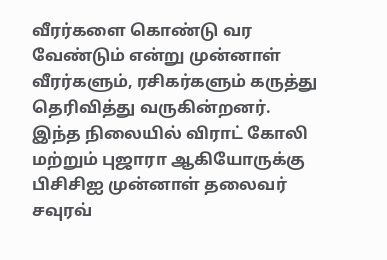வீரர்களை கொண்டு வர வேண்டும் என்று முன்னாள் வீரர்களும், ரசிகர்களும் கருத்து தெரிவித்து வருகின்றனர்.
இந்த நிலையில் விராட் கோலி மற்றும் புஜாரா ஆகியோருக்கு பிசிசிஐ முன்னாள் தலைவர் சவுரவ்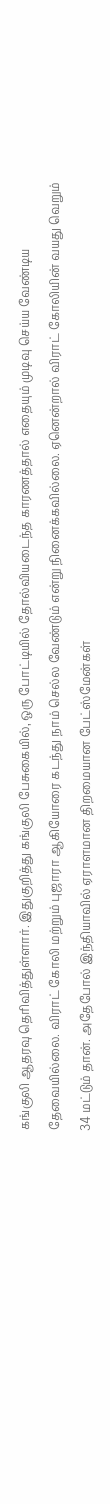கங்குலி ஆதரவு தெரிவித்துள்ளார். இதுகுறித்து கங்குலி பேசுகையில், ஒரு போட்டியில் தோல்வியடைந்த காரணத்தால் எதையும் முடிவு செய்ய வேண்டிய தேவையில்லை. விராட் கோலி மற்றும் புஜாரா ஆகியோரை கடந்து நாம் செல்ல வேண்டும் என்று நினைக்கவில்லை. ஏனென்றால் விராட் கோலியின் வயது வெறும் 34 மட்டும் தான். அதேபோல் இந்தியாவில் ஏராளமான திறமையான பேட்ஸ்மேன்கள்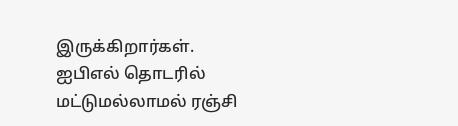இருக்கிறார்கள்.
ஐபிஎல் தொடரில் மட்டுமல்லாமல் ரஞ்சி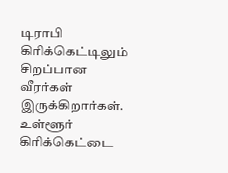டிராபி கிரிக்கெட்டிலும் சிறப்பான வீரர்கள் இருக்கிறார்கள். உள்ளூர் கிரிக்கெட்டை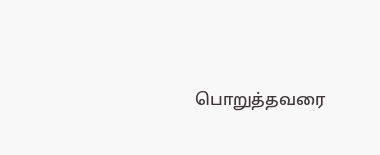பொறுத்தவரை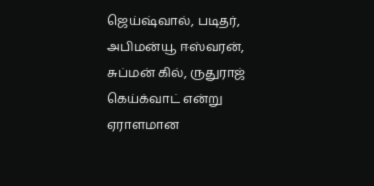ஜெய்ஷ்வால், படிதர், அபிமன்யூ ஈஸ்வரன், சுப்மன் கில், ருதுராஜ் கெய்க்வாட் என்று ஏராளமான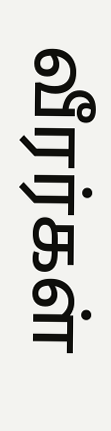வீரர்கள்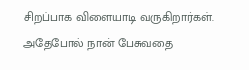சிறப்பாக விளையாடி வருகிறார்கள். அதேபோல் நான் பேசுவதை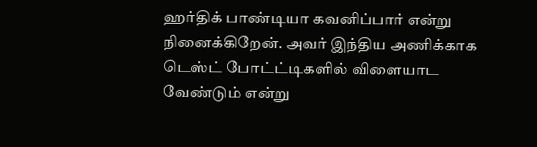ஹர்திக் பாண்டியா கவனிப்பார் என்று நினைக்கிறேன். அவர் இந்திய அணிக்காக டெஸ்ட் போட்ட்டிகளில் விளையாட வேண்டும் என்று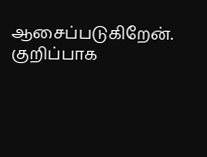ஆசைப்படுகிறேன். குறிப்பாக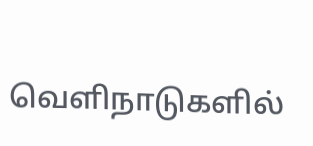வெளிநாடுகளில்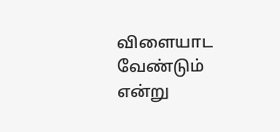விளையாட வேண்டும் என்று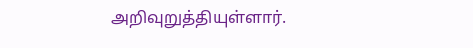அறிவுறுத்தியுள்ளார்.